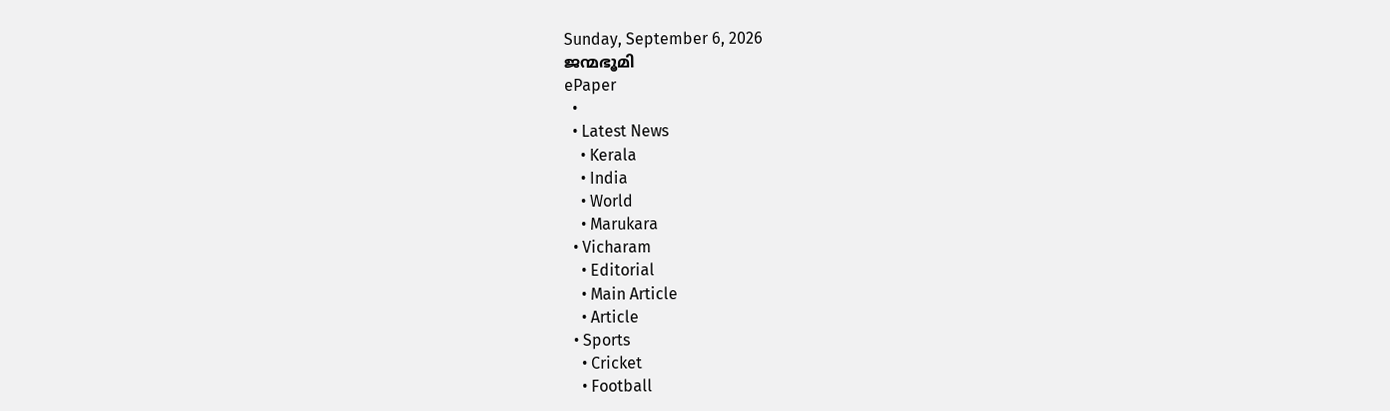Sunday, September 6, 2026
ജന്മഭൂമി
ePaper
  •
  • Latest News
    • Kerala
    • India
    • World
    • Marukara
  • Vicharam
    • Editorial
    • Main Article
    • Article
  • Sports
    • Cricket
    • Football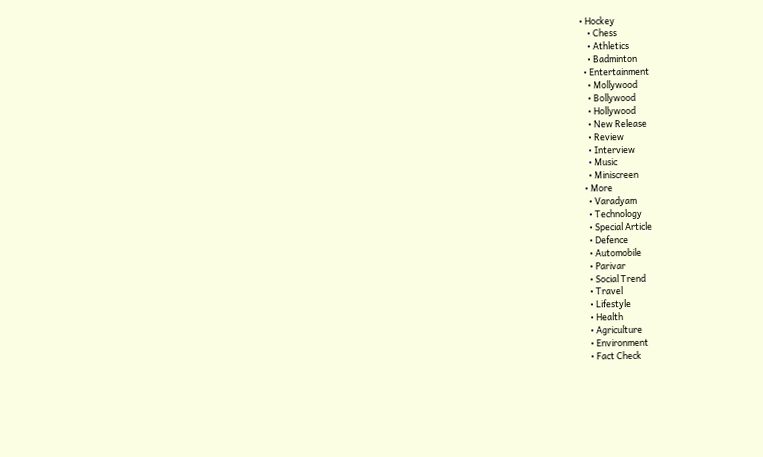• Hockey
    • Chess
    • Athletics
    • Badminton
  • Entertainment
    • Mollywood
    • Bollywood
    • Hollywood
    • New Release
    • Review
    • Interview
    • Music
    • Miniscreen
  • More
    • Varadyam
    • Technology
    • Special Article
    • Defence
    • Automobile
    • Parivar
    • Social Trend
    • Travel
    • Lifestyle
    • Health
    • Agriculture
    • Environment
    • Fact Check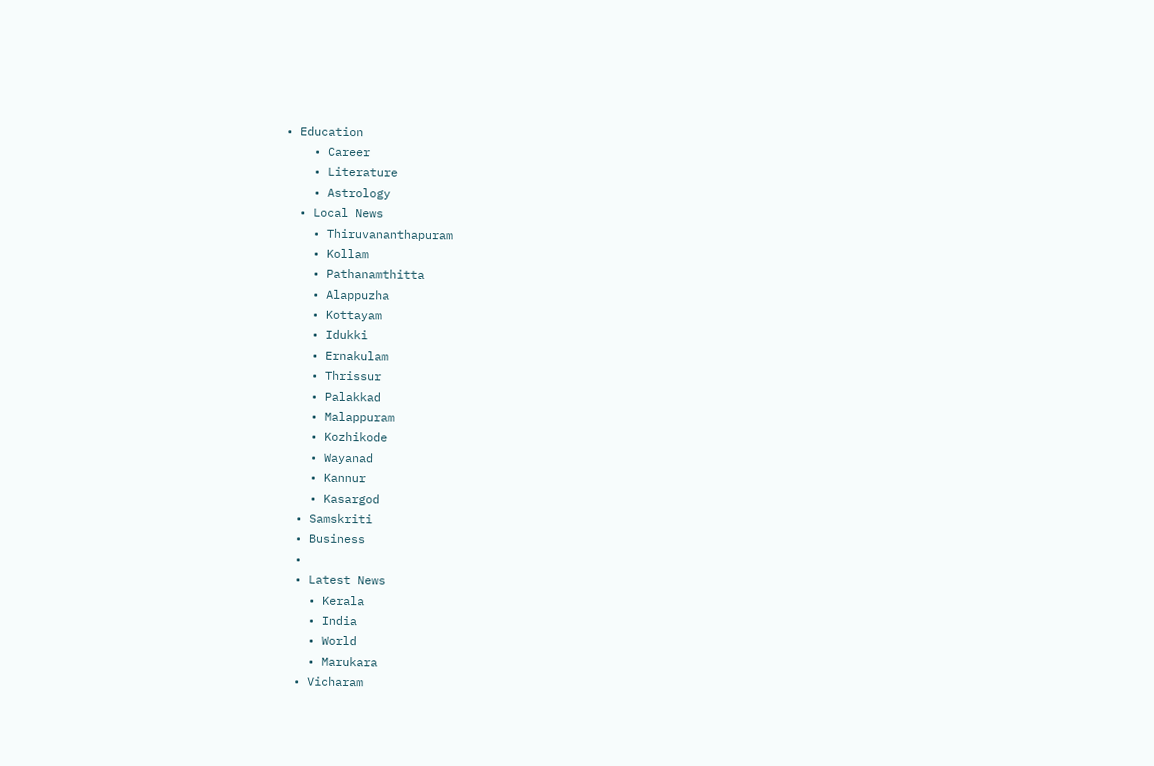• Education
    • Career
    • Literature
    • Astrology
  • Local News
    • Thiruvananthapuram
    • Kollam
    • Pathanamthitta
    • Alappuzha
    • Kottayam
    • Idukki
    • Ernakulam
    • Thrissur
    • Palakkad
    • Malappuram
    • Kozhikode
    • Wayanad
    • Kannur
    • Kasargod
  • Samskriti
  • Business
  •
  • Latest News
    • Kerala
    • India
    • World
    • Marukara
  • Vicharam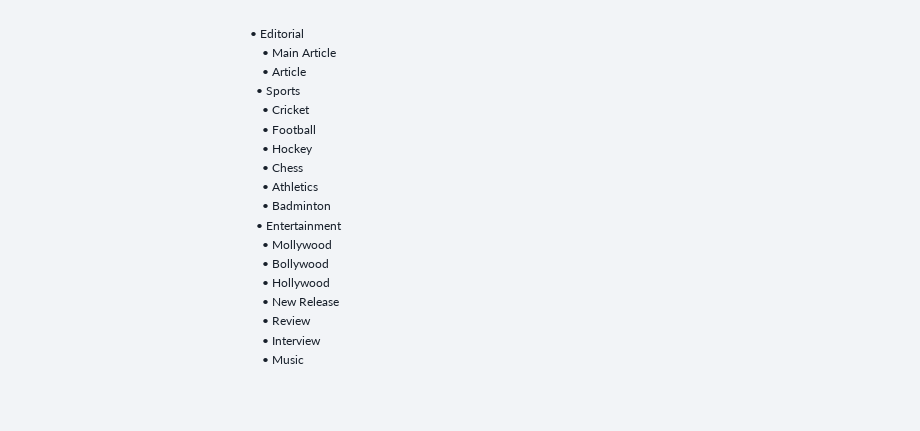• Editorial
    • Main Article
    • Article
  • Sports
    • Cricket
    • Football
    • Hockey
    • Chess
    • Athletics
    • Badminton
  • Entertainment
    • Mollywood
    • Bollywood
    • Hollywood
    • New Release
    • Review
    • Interview
    • Music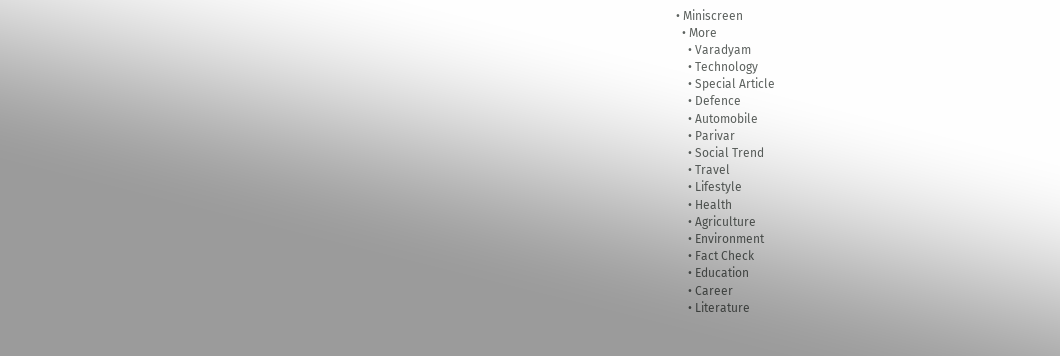• Miniscreen
  • More
    • Varadyam
    • Technology
    • Special Article
    • Defence
    • Automobile
    • Parivar
    • Social Trend
    • Travel
    • Lifestyle
    • Health
    • Agriculture
    • Environment
    • Fact Check
    • Education
    • Career
    • Literature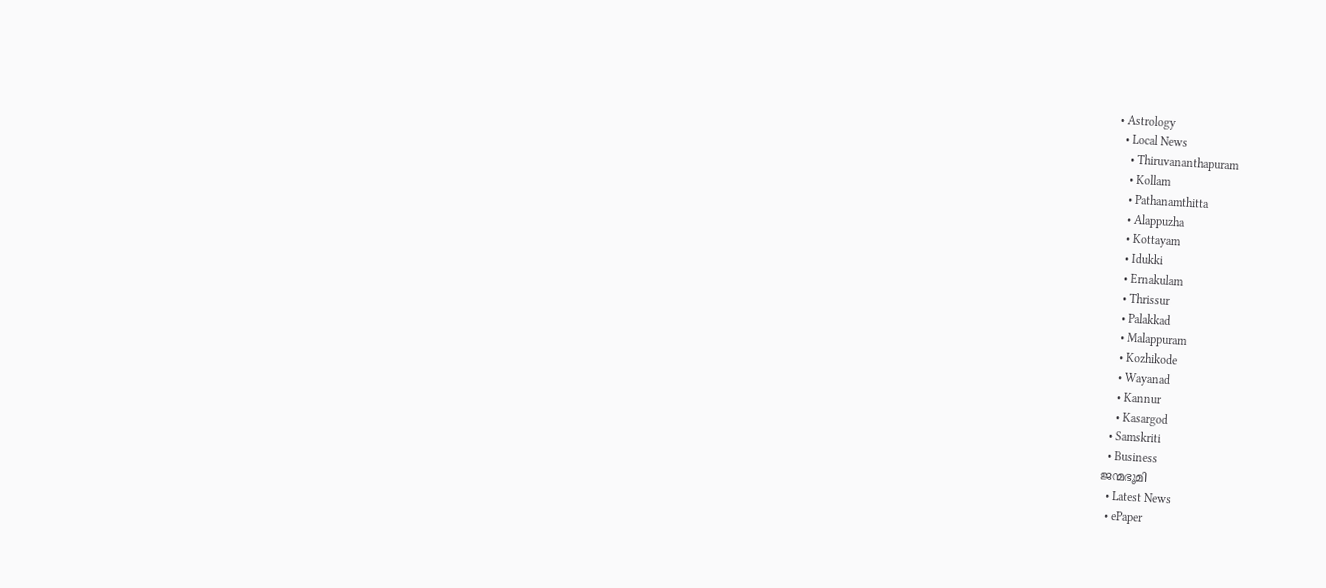• Astrology
  • Local News
    • Thiruvananthapuram
    • Kollam
    • Pathanamthitta
    • Alappuzha
    • Kottayam
    • Idukki
    • Ernakulam
    • Thrissur
    • Palakkad
    • Malappuram
    • Kozhikode
    • Wayanad
    • Kannur
    • Kasargod
  • Samskriti
  • Business
ജന്മഭൂമി
  • Latest News
  • ePaper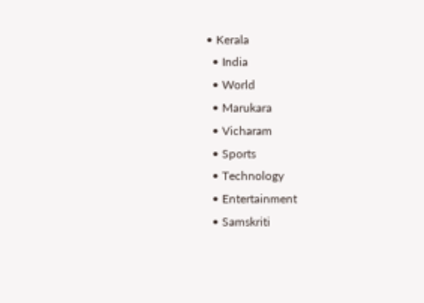• Kerala
  • India
  • World
  • Marukara
  • Vicharam
  • Sports
  • Technology
  • Entertainment
  • Samskriti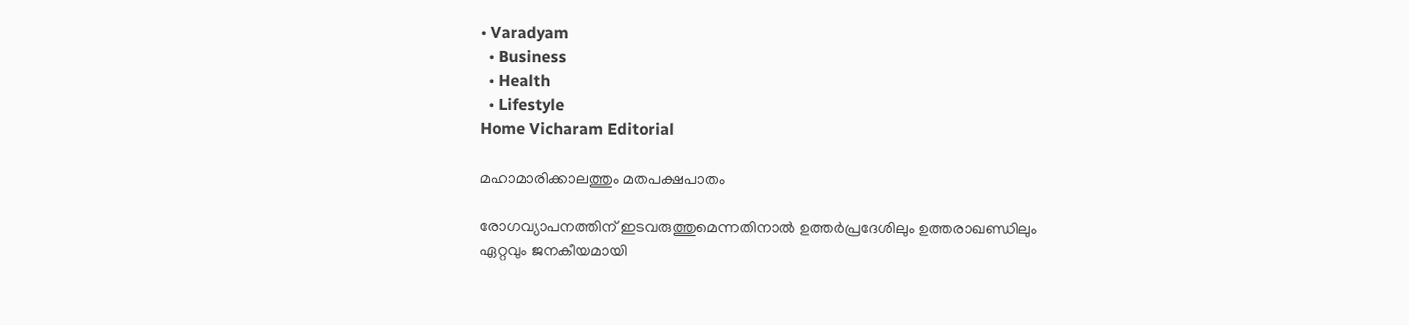• Varadyam
  • Business
  • Health
  • Lifestyle
Home Vicharam Editorial

മഹാമാരിക്കാലത്തും മതപക്ഷപാതം

രോഗവ്യാപനത്തിന് ഇടവരുത്തുമെന്നതിനാല്‍ ഉത്തര്‍പ്രദേശിലും ഉത്തരാഖണ്ഡിലും ഏറ്റവും ജനകീയമായി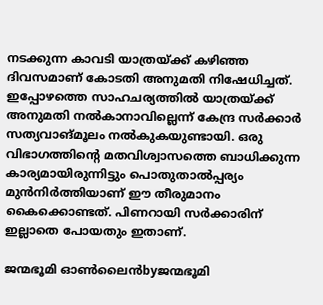നടക്കുന്ന കാവടി യാത്രയ്‌ക്ക് കഴിഞ്ഞ ദിവസമാണ് കോടതി അനുമതി നിഷേധിച്ചത്. ഇപ്പോഴത്തെ സാഹചര്യത്തില്‍ യാത്രയ്‌ക്ക് അനുമതി നല്‍കാനാവില്ലെന്ന് കേന്ദ്ര സര്‍ക്കാര്‍ സത്യവാങ്മൂലം നല്‍കുകയുണ്ടായി. ഒരു വിഭാഗത്തിന്റെ മതവിശ്വാസത്തെ ബാധിക്കുന്ന കാര്യമായിരുന്നിട്ടും പൊതുതാല്‍പ്പര്യം മുന്‍നിര്‍ത്തിയാണ് ഈ തീരുമാനം കൈക്കൊണ്ടത്. പിണറായി സര്‍ക്കാരിന് ഇല്ലാതെ പോയതും ഇതാണ്.

ജന്മഭൂമി ഓണ്‍ലൈന്‍byജന്മഭൂമി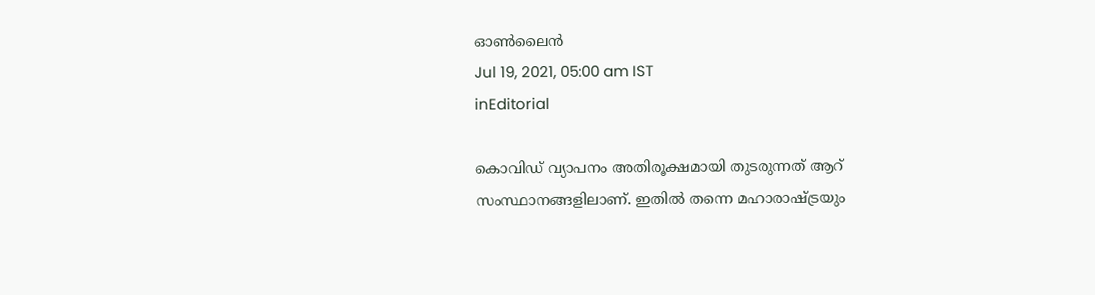ഓണ്‍ലൈന്‍
Jul 19, 2021, 05:00 am IST
inEditorial

കൊവിഡ് വ്യാപനം അതിരൂക്ഷമായി തുടരുന്നത് ആറ് സംസ്ഥാനങ്ങളിലാണ്. ഇതില്‍ തന്നെ മഹാരാഷ്‌ട്രയും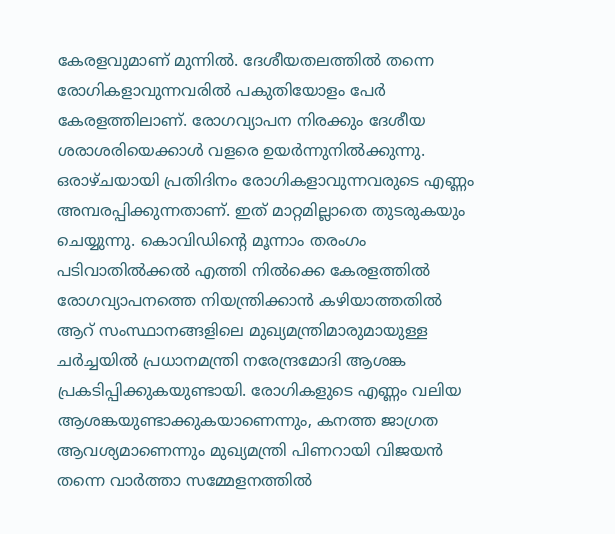കേരളവുമാണ് മുന്നില്‍. ദേശീയതലത്തില്‍ തന്നെ രോഗികളാവുന്നവരില്‍ പകുതിയോളം പേര്‍ കേരളത്തിലാണ്. രോഗവ്യാപന നിരക്കും ദേശീയ ശരാശരിയെക്കാള്‍ വളരെ ഉയര്‍ന്നുനില്‍ക്കുന്നു. ഒരാഴ്ചയായി പ്രതിദിനം രോഗികളാവുന്നവരുടെ എണ്ണം അമ്പരപ്പിക്കുന്നതാണ്. ഇത് മാറ്റമില്ലാതെ തുടരുകയും  ചെയ്യുന്നു. കൊവിഡിന്റെ മൂന്നാം തരംഗം പടിവാതില്‍ക്കല്‍ എത്തി നില്‍ക്കെ കേരളത്തില്‍ രോഗവ്യാപനത്തെ നിയന്ത്രിക്കാന്‍ കഴിയാത്തതില്‍ ആറ് സംസ്ഥാനങ്ങളിലെ മുഖ്യമന്ത്രിമാരുമായുള്ള ചര്‍ച്ചയില്‍ പ്രധാനമന്ത്രി നരേന്ദ്രമോദി ആശങ്ക പ്രകടിപ്പിക്കുകയുണ്ടായി. രോഗികളുടെ എണ്ണം വലിയ ആശങ്കയുണ്ടാക്കുകയാണെന്നും, കനത്ത ജാഗ്രത ആവശ്യമാണെന്നും മുഖ്യമന്ത്രി പിണറായി വിജയന്‍ തന്നെ വാര്‍ത്താ സമ്മേളനത്തില്‍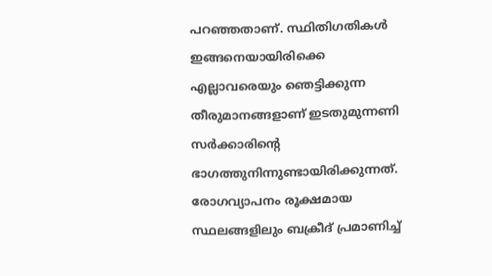പറഞ്ഞതാണ്. സ്ഥിതിഗതികള്‍ ഇങ്ങനെയായിരിക്കെ എല്ലാവരെയും ഞെട്ടിക്കുന്ന തീരുമാനങ്ങളാണ് ഇടതുമുന്നണി സര്‍ക്കാരിന്റെ ഭാഗത്തുനിന്നുണ്ടായിരിക്കുന്നത്. രോഗവ്യാപനം രൂക്ഷമായ സ്ഥലങ്ങളിലും ബക്രീദ് പ്രമാണിച്ച്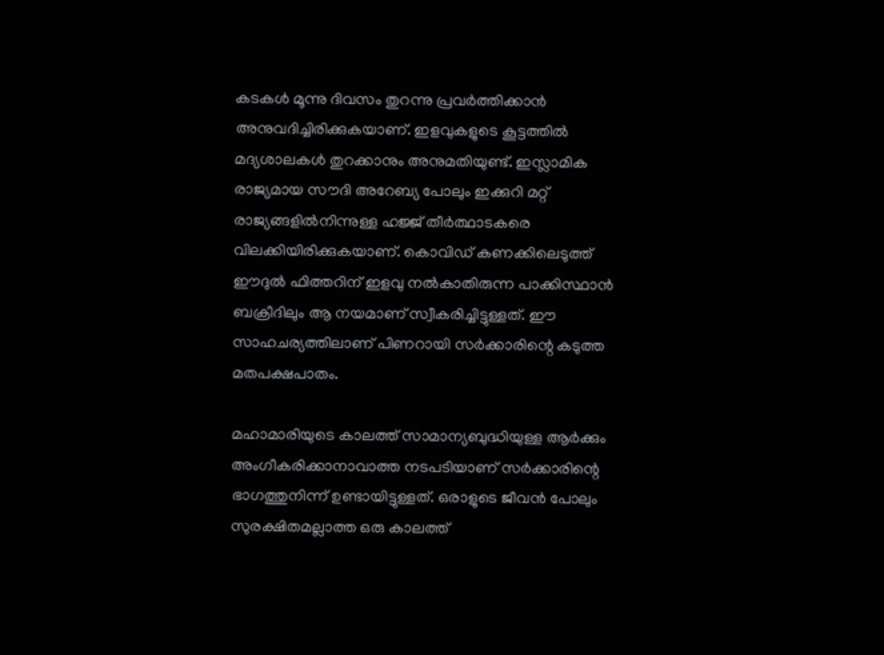കടകള്‍ മൂന്നു ദിവസം തുറന്നു പ്രവര്‍ത്തിക്കാന്‍ അനുവദിച്ചിരിക്കുകയാണ്. ഇളവുകളുടെ കൂട്ടത്തില്‍  മദ്യശാലകള്‍ തുറക്കാനും അനുമതിയുണ്ട്. ഇസ്ലാമിക രാജ്യമായ സൗദി അറേബ്യ പോലും ഇക്കുറി മറ്റ് രാജ്യങ്ങളില്‍നിന്നുള്ള ഹജ്ജ് തീര്‍ത്ഥാടകരെ വിലക്കിയിരിക്കുകയാണ്. കൊവിഡ് കണക്കിലെടുത്ത് ഈദുല്‍ ഫിത്തറിന് ഇളവു നല്‍കാതിരുന്ന പാക്കിസ്ഥാന്‍ ബക്രീദിലും ആ നയമാണ് സ്വീകരിച്ചിട്ടുള്ളത്. ഈ സാഹചര്യത്തിലാണ് പിണറായി സര്‍ക്കാരിന്റെ കടുത്ത മതപക്ഷപാതം.

മഹാമാരിയുടെ കാലത്ത് സാമാന്യബുദ്ധിയുള്ള ആര്‍ക്കും അംഗീകരിക്കാനാവാത്ത നടപടിയാണ് സര്‍ക്കാരിന്റെ ഭാഗത്തുനിന്ന് ഉണ്ടായിട്ടുള്ളത്. ഒരാളുടെ ജീവന്‍ പോലും സുരക്ഷിതമല്ലാത്ത ഒരു കാലത്ത്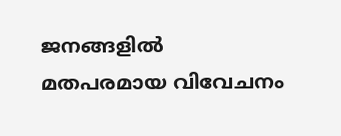ജനങ്ങളില്‍ മതപരമായ വിവേചനം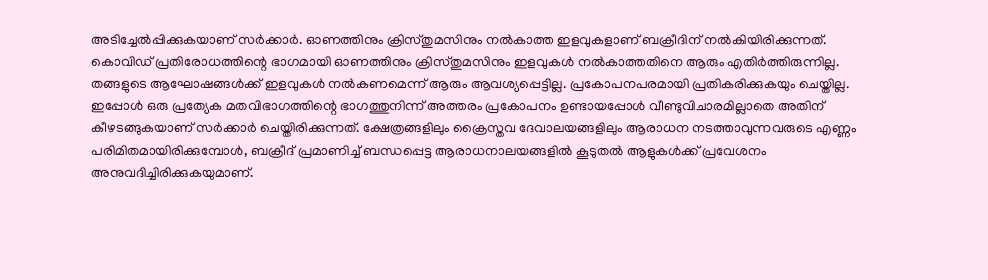അടിച്ചേല്‍പ്പിക്കുകയാണ് സര്‍ക്കാര്‍. ഓണത്തിനും ക്രിസ്തുമസിനും നല്‍കാത്ത ഇളവുകളാണ് ബക്രീദിന് നല്‍കിയിരിക്കുന്നത്. കൊവിഡ് പ്രതിരോധത്തിന്റെ ഭാഗമായി ഓണത്തിനും ക്രിസ്തുമസിനും ഇളവുകള്‍ നല്‍കാത്തതിനെ ആരും എതിര്‍ത്തിരുന്നില്ല. തങ്ങളുടെ ആഘോഷങ്ങള്‍ക്ക് ഇളവുകള്‍ നല്‍കണമെന്ന് ആരും ആവശ്യപ്പെട്ടില്ല. പ്രകോപനപരമായി പ്രതികരിക്കുകയും ചെയ്തില്ല. ഇപ്പോള്‍ ഒരു പ്രത്യേക മതവിഭാഗത്തിന്റെ ഭാഗത്തുനിന്ന് അത്തരം പ്രകോപനം ഉണ്ടായപ്പോള്‍ വീണ്ടുവിചാരമില്ലാതെ അതിന് കീഴടങ്ങുകയാണ് സര്‍ക്കാര്‍ ചെയ്തിരിക്കുന്നത്. ക്ഷേത്രങ്ങളിലും ക്രൈസ്തവ ദേവാലയങ്ങളിലും ആരാധന നടത്താവുന്നവരുടെ എണ്ണം പരിമിതമായിരിക്കുമ്പോള്‍, ബക്രീദ് പ്രമാണിച്ച് ബന്ധപ്പെട്ട ആരാധനാലയങ്ങളില്‍ കൂടുതല്‍ ആളുകള്‍ക്ക് പ്രവേശനം അനുവദിച്ചിരിക്കുകയുമാണ്.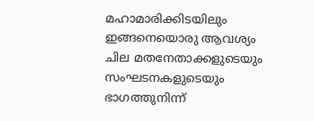മഹാമാരിക്കിടയിലും ഇങ്ങനെയൊരു ആവശ്യം ചില മതനേതാക്കളുടെയും സംഘടനകളുടെയും ഭാഗത്തുനിന്ന്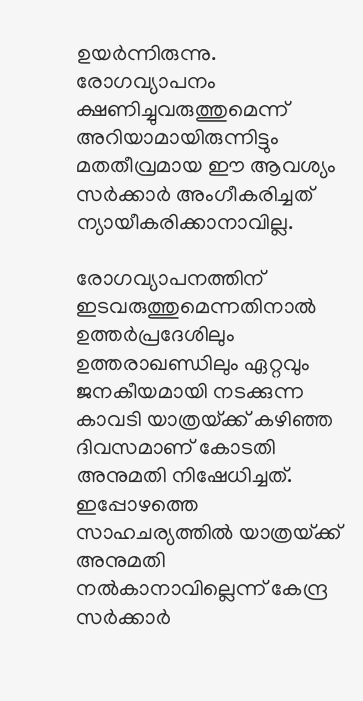ഉയര്‍ന്നിരുന്നു. രോഗവ്യാപനം ക്ഷണിച്ചുവരുത്തുമെന്ന് അറിയാമായിരുന്നിട്ടും മതതീവ്രമായ ഈ ആവശ്യം സര്‍ക്കാര്‍ അംഗീകരിച്ചത് ന്യായീകരിക്കാനാവില്ല.

രോഗവ്യാപനത്തിന് ഇടവരുത്തുമെന്നതിനാല്‍ ഉത്തര്‍പ്രദേശിലും ഉത്തരാഖണ്ഡിലും ഏറ്റവും ജനകീയമായി നടക്കുന്ന കാവടി യാത്രയ്‌ക്ക് കഴിഞ്ഞ ദിവസമാണ് കോടതി അനുമതി നിഷേധിച്ചത്. ഇപ്പോഴത്തെ സാഹചര്യത്തില്‍ യാത്രയ്‌ക്ക് അനുമതി നല്‍കാനാവില്ലെന്ന് കേന്ദ്ര സര്‍ക്കാര്‍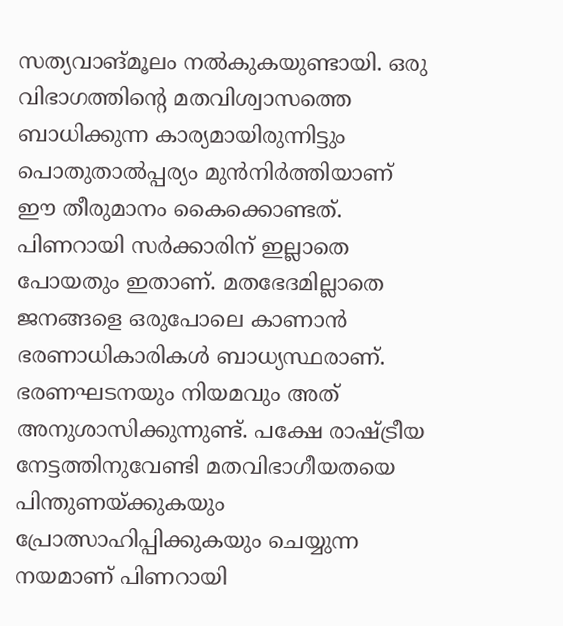സത്യവാങ്മൂലം നല്‍കുകയുണ്ടായി. ഒരു വിഭാഗത്തിന്റെ മതവിശ്വാസത്തെ ബാധിക്കുന്ന കാര്യമായിരുന്നിട്ടും പൊതുതാല്‍പ്പര്യം മുന്‍നിര്‍ത്തിയാണ് ഈ തീരുമാനം കൈക്കൊണ്ടത്. പിണറായി സര്‍ക്കാരിന് ഇല്ലാതെ പോയതും ഇതാണ്. മതഭേദമില്ലാതെ ജനങ്ങളെ ഒരുപോലെ കാണാന്‍ ഭരണാധികാരികള്‍ ബാധ്യസ്ഥരാണ്. ഭരണഘടനയും നിയമവും അത് അനുശാസിക്കുന്നുണ്ട്. പക്ഷേ രാഷ്‌ട്രീയ നേട്ടത്തിനുവേണ്ടി മതവിഭാഗീയതയെ പിന്തുണയ്‌ക്കുകയും പ്രോത്സാഹിപ്പിക്കുകയും ചെയ്യുന്ന നയമാണ് പിണറായി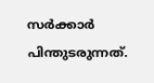സര്‍ക്കാര്‍ പിന്തുടരുന്നത്.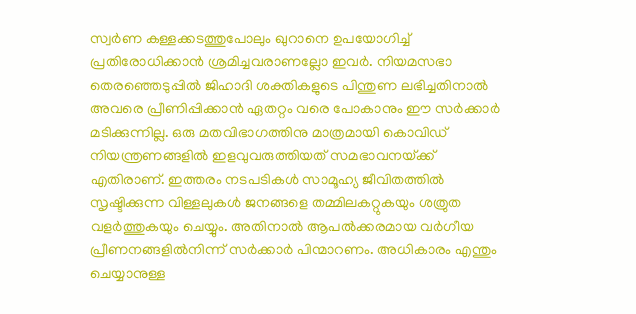സ്വര്‍ണ കള്ളക്കടത്തുപോലും ഖുറാനെ ഉപയോഗിച്ച് പ്രതിരോധിക്കാന്‍ ശ്രമിച്ചവരാണല്ലോ ഇവര്‍. നിയമസഭാ തെരഞ്ഞെടുപ്പില്‍ ജിഹാദി ശക്തികളുടെ പിന്തുണ ലഭിച്ചതിനാല്‍ അവരെ പ്രീണിപ്പിക്കാന്‍ ഏതറ്റം വരെ പോകാനും ഈ സര്‍ക്കാര്‍ മടിക്കുന്നില്ല. ഒരു മതവിഭാഗത്തിനു മാത്രമായി കൊവിഡ് നിയന്ത്രണങ്ങളില്‍ ഇളവുവരുത്തിയത് സമഭാവനയ്‌ക്ക് എതിരാണ്. ഇത്തരം നടപടികള്‍ സാമൂഹ്യ ജീവിതത്തില്‍ സൃഷ്ടിക്കുന്ന വിള്ളലുകള്‍ ജനങ്ങളെ തമ്മിലകറ്റുകയും ശത്രുത വളര്‍ത്തുകയും ചെയ്യും. അതിനാല്‍ ആപല്‍ക്കരമായ വര്‍ഗീയ പ്രീണനങ്ങളില്‍നിന്ന് സര്‍ക്കാര്‍ പിന്മാറണം. അധികാരം എന്തും ചെയ്യാനുള്ള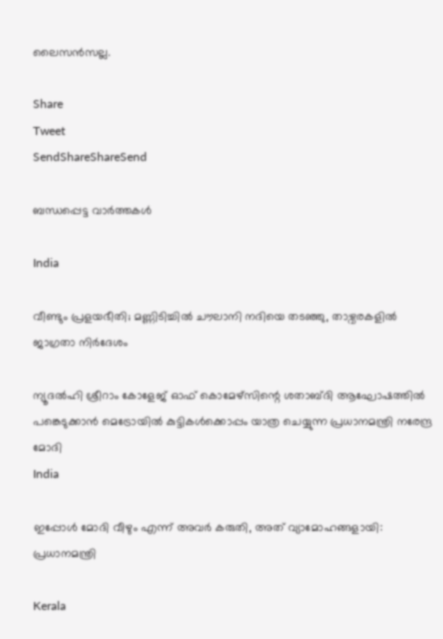ലൈസന്‍സല്ല.

Share
Tweet
SendShareShareSend

ബന്ധപ്പെട്ട വാര്‍ത്തകള്‍

India

വീണ്ടും പ്രളയഭീതി; മണ്ണിടിച്ചില്‍ ചൗലാനി നദിയെ തടഞ്ഞു, താഴ്വരകളില്‍ ജാഗ്രതാ നിര്‍ദേശം

ന്യൂദല്‍ഹി ശ്രീറാം കോളേജ് ഓഫ് കൊമേഴ്‌സിന്റെ ശതാബ്ദി ആഘോഷത്തില്‍ പങ്കെടുക്കാന്‍ മെട്രോയില്‍ കുട്ടികള്‍ക്കൊപ്പം യാത്ര ചെയ്യുന്ന പ്രധാനമന്ത്രി നരേന്ദ്ര മോദി
India

ഇപ്പോള്‍ മോദി വീഴും എന്ന് അവര്‍ കരുതി, അത് വ്യാമോഹങ്ങളായി: പ്രധാനമന്ത്രി

Kerala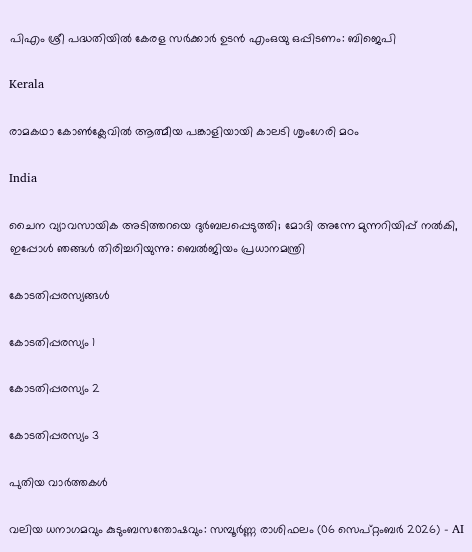പിഎം ശ്രീ പദ്ധതിയിൽ കേരള സർക്കാർ ഉടൻ എംഒയു ഒപ്പിടണം: ബിജെപി

Kerala

രാമകഥാ കോണ്‍ക്ലേവില്‍ ആത്മീയ പങ്കാളിയായി കാലടി ശൃംഗേരി മഠം

India

ചൈന വ്യാവസായിക അടിത്തറയെ ദുര്‍ബലപ്പെടുത്തി; മോദി അന്നേ മുന്നറിയിപ്പ് നല്‍കി, ഇപ്പോള്‍ ഞങ്ങള്‍ തിരിച്ചറിയുന്നു: ബെല്‍ജിയം പ്രധാനമന്ത്രി

കോടതിപ്പരസ്യങ്ങള്‍

കോടതിപ്പരസ്യം 1

കോടതിപ്പരസ്യം 2

കോടതിപ്പരസ്യം 3

പുതിയ വാര്‍ത്തകള്‍

വലിയ ധനാഗമവും കുടുംബസന്തോഷവും: സമ്പൂർണ്ണ രാശിഫലം (06 സെപ്റ്റംബർ 2026) – AI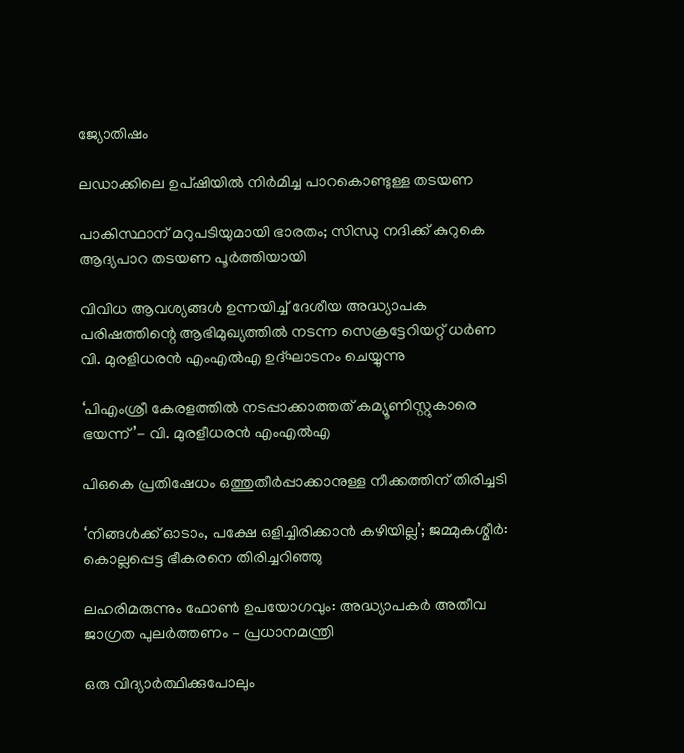ജ്യോതിഷം

ലഡാക്കിലെ ഉപ്ഷിയില്‍ നിര്‍മിച്ച പാറകൊണ്ടുള്ള തടയണ

പാകിസ്ഥാന് മറുപടിയുമായി ഭാരതം; സിന്ധു നദിക്ക് കുറുകെ ആദ്യപാറ തടയണ പൂര്‍ത്തിയായി

വിവിധ ആവശ്യങ്ങള്‍ ഉന്നയിച്ച് ദേശീയ അദ്ധ്യാപക പരിഷത്തിന്റെ ആഭിമുഖ്യത്തില്‍ നടന്ന സെക്രട്ടേറിയറ്റ് ധര്‍ണ
വി. മുരളിധരന്‍ എംഎല്‍എ ഉദ്ഘാടനം ചെയ്യുന്നു

‘പിഎംശ്രീ കേരളത്തില്‍ നടപ്പാക്കാത്തത് കമ്യൂണിസ്റ്റുകാരെ ഭയന്ന്’- വി. മുരളീധരന്‍ എംഎല്‍എ

പിഒകെ പ്രതിഷേധം ഒത്തുതീര്‍പ്പാക്കാനുള്ള നീക്കത്തിന് തിരിച്ചടി

‘നിങ്ങള്‍ക്ക് ഓടാം, പക്ഷേ ഒളിച്ചിരിക്കാന്‍ കഴിയില്ല’; ജമ്മുകശ്മീര്‍: കൊല്ലപ്പെട്ട ഭീകരനെ തിരിച്ചറിഞ്ഞു

ലഹരിമരുന്നും ഫോണ്‍ ഉപയോഗവും: അദ്ധ്യാപകര്‍ അതീവ ജാഗ്രത പുലര്‍ത്തണം – പ്രധാനമന്ത്രി

ഒരു വിദ്യാര്‍ത്ഥിക്കുപോലും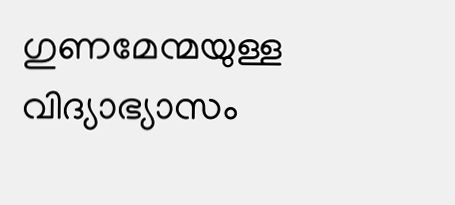ഗുണമേന്മയുള്ള വിദ്യാഭ്യാസം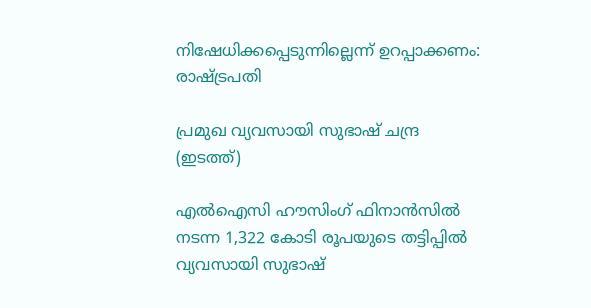നിഷേധിക്കപ്പെടുന്നില്ലെന്ന് ഉറപ്പാക്കണം: രാഷ്‌ട്രപതി

പ്രമുഖ വ്യവസായി സുഭാഷ് ചന്ദ്ര (ഇടത്ത്)

എൽഐസി ഹൗസിംഗ് ഫിനാൻസിൽ നടന്ന 1,322 കോടി രൂപയുടെ തട്ടിപ്പിൽ വ്യവസായി സുഭാഷ്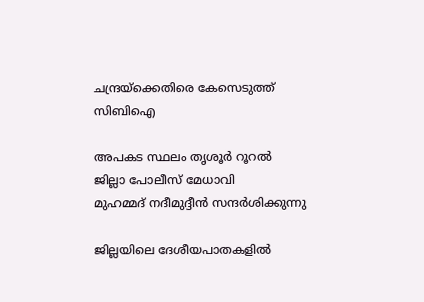ചന്ദ്രയ്‌ക്കെതിരെ കേസെടുത്ത് സിബിഐ

അപകട സ്ഥലം തൃശൂര്‍ റൂറല്‍ ജില്ലാ പോലീസ് മേധാവി
മുഹമ്മദ് നദീമുദ്ദീന്‍ സന്ദര്‍ശിക്കുന്നു

ജില്ലയിലെ ദേശീയപാതകളില്‍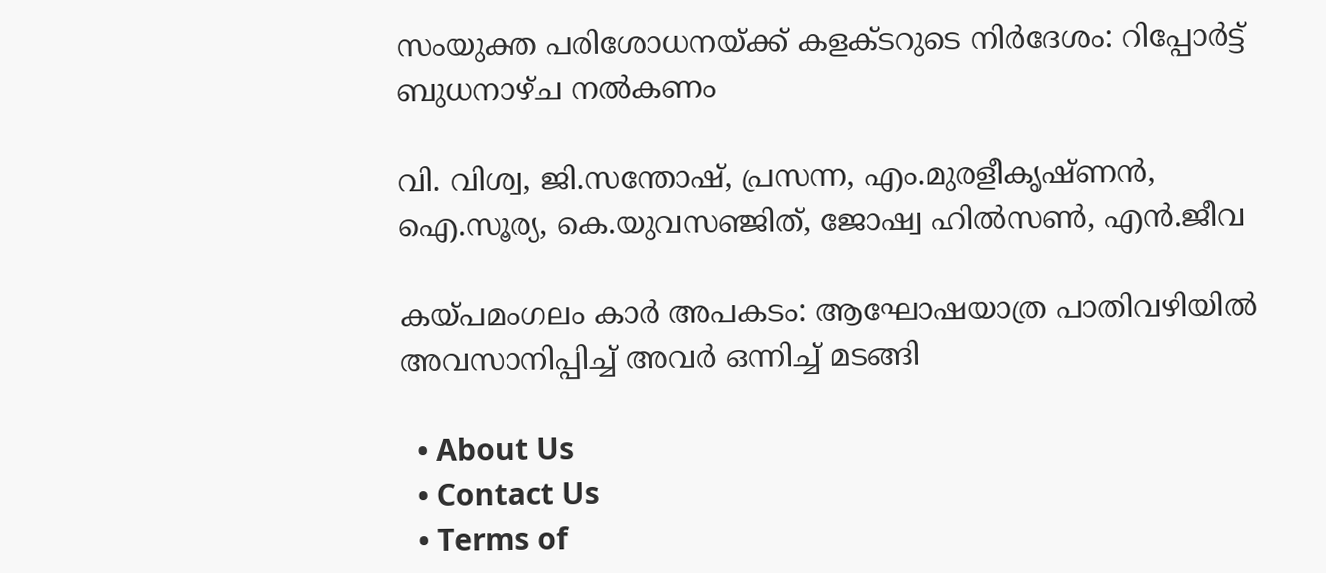സംയുക്ത പരിശോധനയ്‌ക്ക് കളക്ടറുടെ നിര്‍ദേശം: റിപ്പോര്‍ട്ട് ബുധനാഴ്ച നല്‍കണം

വി. വിശ്വ, ജി.സന്തോഷ്, പ്രസന്ന, എം.മുരളീകൃഷ്ണന്‍, ഐ.സൂര്യ, കെ.യുവസഞ്ജിത്, ജോഷ്വ ഹില്‍സണ്‍, എന്‍.ജീവ

കയ്‌പമംഗലം കാര്‍ അപകടം: ആഘോഷയാത്ര പാതിവഴിയില്‍ അവസാനിപ്പിച്ച് അവര്‍ ഒന്നിച്ച് മടങ്ങി

  • About Us
  • Contact Us
  • Terms of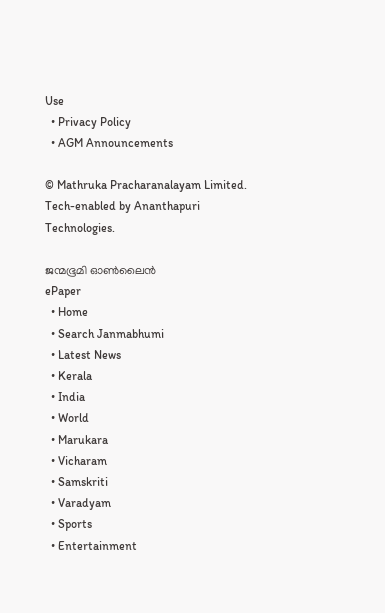Use
  • Privacy Policy
  • AGM Announcements

© Mathruka Pracharanalayam Limited.
Tech-enabled by Ananthapuri Technologies.

ജന്മഭൂമി ഓണ്‍ലൈന്‍
ePaper
  • Home
  • Search Janmabhumi
  • Latest News
  • Kerala
  • India
  • World
  • Marukara
  • Vicharam
  • Samskriti
  • Varadyam
  • Sports
  • Entertainment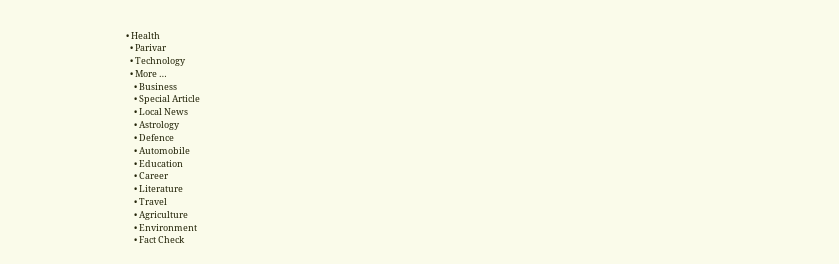• Health
  • Parivar
  • Technology
  • More …
    • Business
    • Special Article
    • Local News
    • Astrology
    • Defence
    • Automobile
    • Education
    • Career
    • Literature
    • Travel
    • Agriculture
    • Environment
    • Fact Check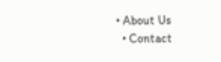• About Us
  • Contact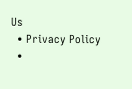Us
  • Privacy Policy
  •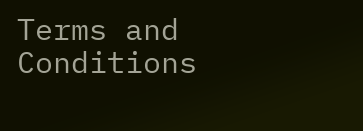Terms and Conditions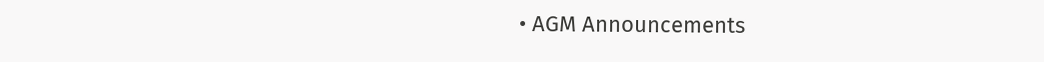• AGM Announcements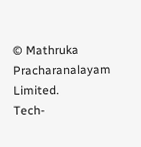© Mathruka Pracharanalayam Limited.
Tech-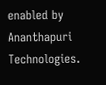enabled by Ananthapuri Technologies.